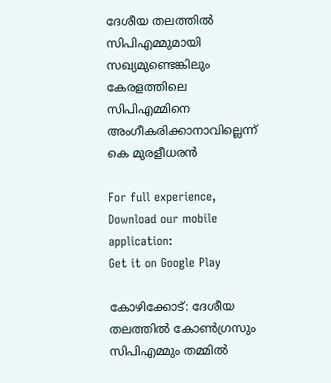ദേശീയ തലത്തിൽ സിപിഎമ്മുമായി സഖ്യമുണ്ടെങ്കിലും കേരളത്തിലെ സിപിഎമ്മിനെ അംഗീകരിക്കാനാവില്ലെന്ന് കെ മുരളീധരൻ

For full experience, Download our mobile application:
Get it on Google Play

കോഴിക്കോട്: ദേശീയ തലത്തിൽ കോൺഗ്രസും സിപിഎമ്മും തമ്മിൽ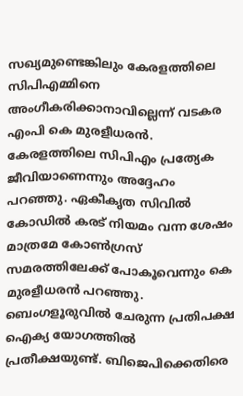സഖ്യമുണ്ടെങ്കിലും കേരളത്തിലെ സിപിഎമ്മിനെ അംഗീകരിക്കാനാവില്ലെന്ന് വടകര എംപി കെ മുരളീധരൻ. കേരളത്തിലെ സിപിഎം പ്രത്യേക ജീവിയാണെന്നും അദ്ദേഹം പറഞ്ഞു. ഏകീകൃത സിവിൽ കോഡിൽ കരട് നിയമം വന്ന ശേഷം മാത്രമേ കോൺഗ്രസ് സമരത്തിലേക്ക് പോകൂവെന്നും കെ മുരളീധരൻ പറഞ്ഞു. ബെംഗളൂരുവിൽ ചേരുന്ന പ്രതിപക്ഷ ഐക്യ യോഗത്തിൽ പ്രതീക്ഷയുണ്ട്. ബിജെപിക്കെതിരെ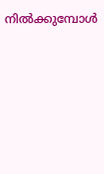നിൽക്കുമ്പോൾ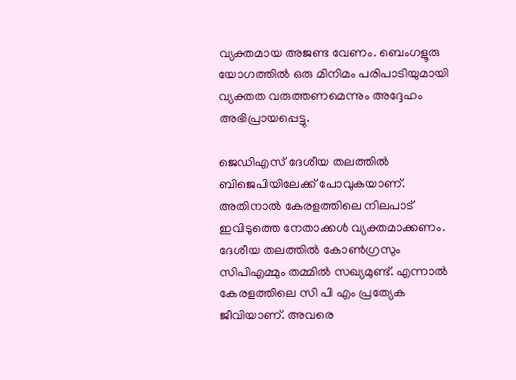വ്യക്തമായ അജണ്ട വേണം. ബെംഗളൂരു യോഗത്തിൽ ഒരു മിനിമം പരിപാടിയുമായി വ്യക്തത വരുത്തണമെന്നും അദ്ദേഹം അഭിപ്രായപ്പെട്ടു.

ജെഡിഎസ് ദേശീയ തലത്തിൽ ബിജെപിയിലേക്ക് പോവുകയാണ്. അതിനാൽ കേരളത്തിലെ നിലപാട് ഇവിടുത്തെ നേതാക്കൾ വ്യക്തമാക്കണം. ദേശീയ തലത്തിൽ കോൺഗ്രസും സിപിഎമ്മും തമ്മിൽ സഖ്യമുണ്ട്. എന്നാൽ കേരളത്തിലെ സി പി എം പ്രത്യേക ജീവിയാണ്. അവരെ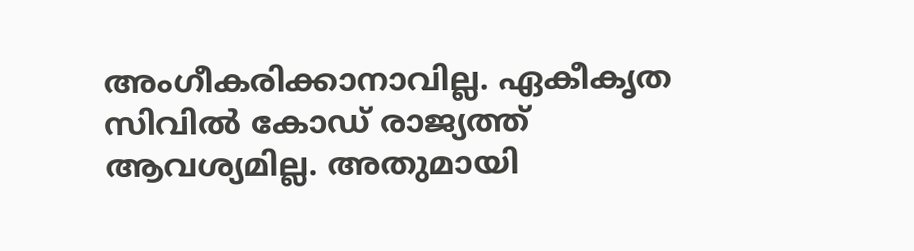അംഗീകരിക്കാനാവില്ല. ഏകീകൃത സിവിൽ കോഡ് രാജ്യത്ത് ആവശ്യമില്ല. അതുമായി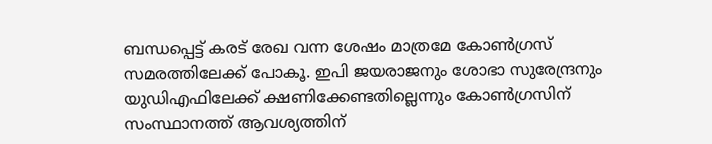ബന്ധപ്പെട്ട് കരട് രേഖ വന്ന ശേഷം മാത്രമേ കോൺഗ്രസ് സമരത്തിലേക്ക് പോകൂ. ഇപി ജയരാജനും ശോഭാ സുരേന്ദ്രനും യുഡിഎഫിലേക്ക് ക്ഷണിക്കേണ്ടതില്ലെന്നും കോൺഗ്രസിന് സംസ്ഥാനത്ത് ആവശ്യത്തിന്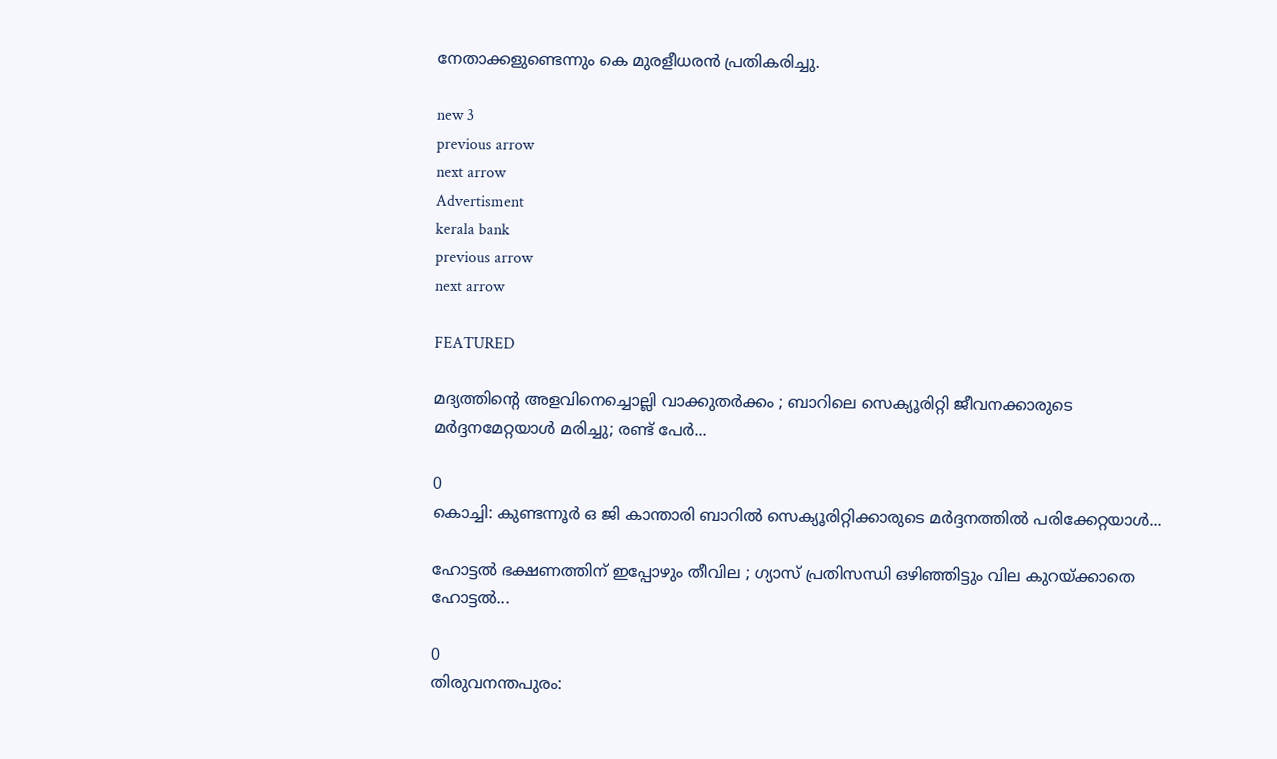നേതാക്കളുണ്ടെന്നും കെ മുരളീധരൻ പ്രതികരിച്ചു.

new 3
previous arrow
next arrow
Advertisment
kerala bank
previous arrow
next arrow

FEATURED

മദ്യത്തിന്റെ അളവിനെച്ചൊല്ലി വാക്കുതർക്കം ; ബാറിലെ സെക്യൂരിറ്റി ജീവനക്കാരുടെ മർദ്ദനമേറ്റയാൾ മരിച്ചു; രണ്ട് പേർ...

0
കൊച്ചി: കുണ്ടന്നൂര്‍ ഒ ജി കാന്താരി ബാറില്‍ സെക്യൂരിറ്റിക്കാരുടെ മര്‍ദ്ദനത്തില്‍ പരിക്കേറ്റയാള്‍...

ഹോട്ടൽ ഭക്ഷണത്തിന് ഇപ്പോഴും തീവില ; ഗ്യാസ് പ്രതിസന്ധി ഒഴിഞ്ഞിട്ടും വില കുറയ്ക്കാതെ ഹോട്ടൽ...

0
തിരുവനന്തപുരം: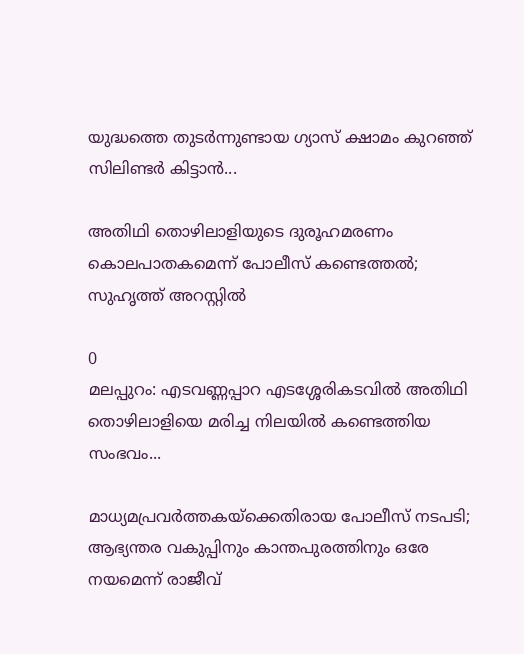യുദ്ധത്തെ തുടർന്നുണ്ടായ ഗ്യാസ് ക്ഷാമം കുറഞ്ഞ് സിലിണ്ടർ കിട്ടാൻ...

അതിഥി തൊഴിലാളിയുടെ ദുരൂഹമരണം കൊലപാതകമെന്ന് പോലീസ് കണ്ടെത്തൽ; സുഹൃത്ത് അറസ്റ്റിൽ

0
മലപ്പുറം: എടവണ്ണപ്പാറ എടശ്ശേരികടവിൽ അതിഥി തൊഴിലാളിയെ മരിച്ച നിലയിൽ കണ്ടെത്തിയ സംഭവം...

മാധ്യമപ്രവർത്തകയ്ക്കെതിരായ പോലീസ് നടപടി; ആഭ്യന്തര വകുപ്പിനും കാന്തപുരത്തിനും ഒരേ നയമെന്ന് രാജീവ്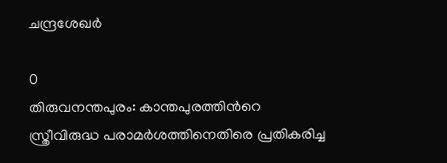ചന്ദ്രശേഖർ

0
തിരുവനന്തപുരം: കാന്തപുരത്തിന്‍റെ സ്ത്രീവിരുദ്ധ പരാമർശത്തിനെതിരെ പ്രതികരിച്ച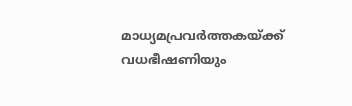മാധ്യമപ്രവർത്തകയ്ക്ക് വധഭീഷണിയും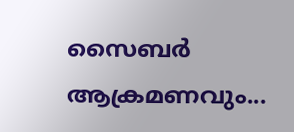സൈബർ ആക്രമണവും...